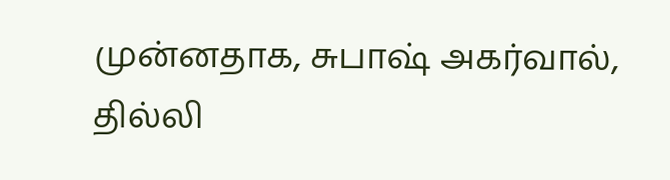முன்னதாக, சுபாஷ் அகர்வால், தில்லி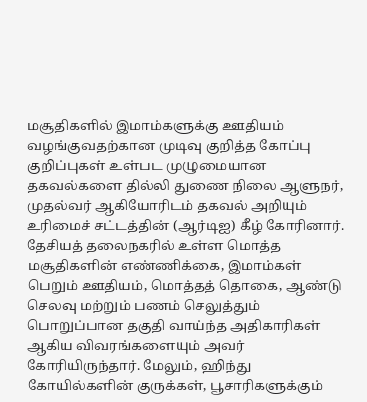மசூதிகளில் இமாம்களுக்கு ஊதியம் வழங்குவதற்கான முடிவு குறித்த கோப்பு குறிப்புகள் உள்பட முழுமையான தகவல்களை தில்லி துணை நிலை ஆளுநர், முதல்வர் ஆகியோரிடம் தகவல் அறியும் உரிமைச் சட்டத்தின் (ஆர்டிஐ) கீழ் கோரினார். தேசியத் தலைநகரில் உள்ள மொத்த மசூதிகளின் எண்ணிக்கை, இமாம்கள் பெறும் ஊதியம், மொத்தத் தொகை, ஆண்டு செலவு மற்றும் பணம் செலுத்தும் பொறுப்பான தகுதி வாய்ந்த அதிகாரிகள் ஆகிய விவரங்களையும் அவர் கோரியிருந்தார். மேலும், ஹிந்து கோயில்களின் குருக்கள், பூசாரிகளுக்கும்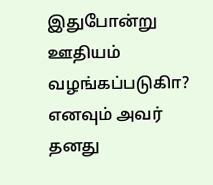இதுபோன்று ஊதியம் வழங்கப்படுகிா? எனவும் அவர் தனது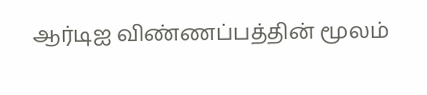ஆர்டிஐ விண்ணப்பத்தின் மூலம்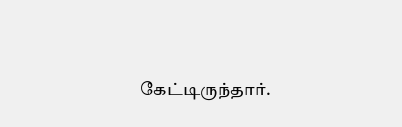கேட்டிருந்தார்.